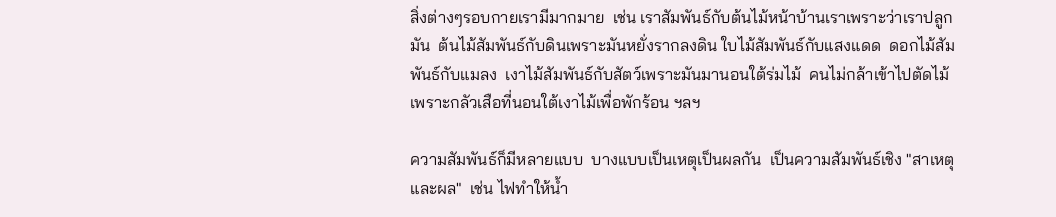สิ่งต่างๆรอบกายเรามีมากมาย  เช่น เราสัมพันธ์กับต้นไม้หน้าบ้านเราเพราะว่าเราปลูกมัน  ต้นไม้สัมพันธ์กับดินเพราะมันหยั่งรากลงดิน ใบไม้สัมพันธ์กับแสงแดด  ดอกไม้สัมพันธ์กับแมลง  เงาไม้สัมพันธ์กับสัตว์เพราะมันมานอนใต้ร่มไม้  คนไม่กล้าเข้าไปตัดไม้เพราะกลัวเสือที่นอนใต้เงาไม้เพื่อพักร้อน ฯลฯ

ความสัมพันธ์ก็มีหลายแบบ  บางแบบเป็นเหตุเป็นผลกัน  เป็นความสัมพันธ์เชิง "สาเหตุและผล"  เช่น ไฟทำให้น้ำ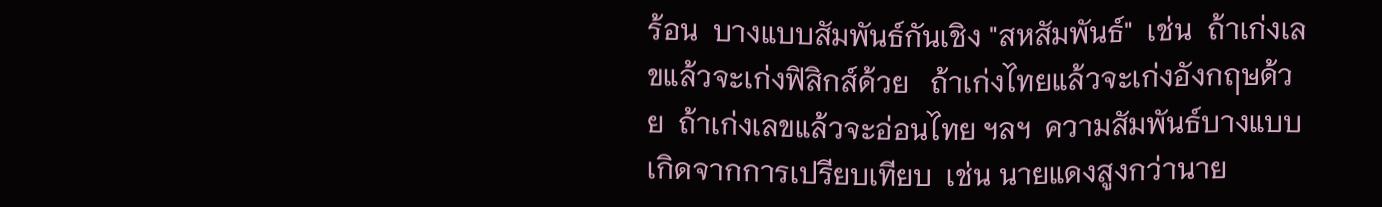ร้อน  บางแบบสัมพันธ์กันเชิง "สหสัมพันธ์"  เช่น  ถ้าเก่งเลขแล้วจะเก่งฟิสิกส์ด้วย   ถ้าเก่งไทยแล้วจะเก่งอังกฤษด้วย  ถ้าเก่งเลขแล้วจะอ่อนไทย ฯลฯ  ความสัมพันธ์บางแบบเกิดจากการเปรียบเทียบ  เช่น นายแดงสูงกว่านาย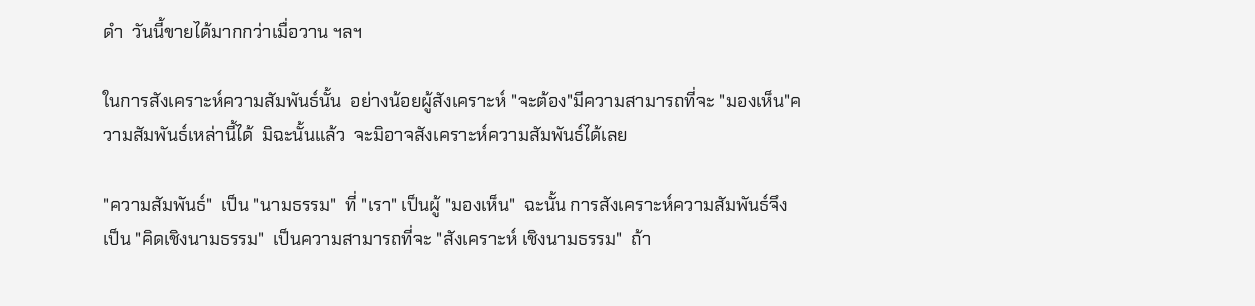ดำ  วันนี้ขายได้มากกว่าเมื่อวาน ฯลฯ

ในการสังเคราะห์ความสัมพันธ์นั้น  อย่างน้อยผู้สังเคราะห์ "จะต้อง"มีความสามารถที่จะ "มองเห็น"ความสัมพันธ์เหล่านี้ได้  มิฉะนั้นแล้ว  จะมิอาจสังเคราะห์ความสัมพันธ์ได้เลย

"ความสัมพันธ์"  เป็น "นามธรรม"  ที่ "เรา" เป็นผู้ "มองเห็น"  ฉะนั้น การสังเคราะห์ความสัมพันธ์จึงเป็น "คิดเชิงนามธรรม"  เป็นความสามารถที่จะ "สังเคราะห์ เชิงนามธรรม"  ถ้า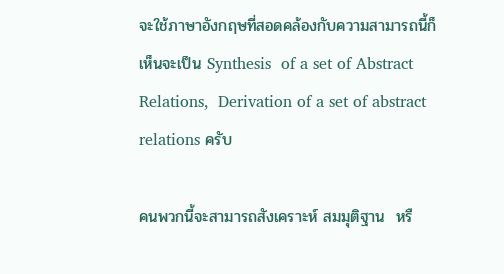จะใช้ภาษาอังกฤษที่สอดคล้องกับความสามารถนี้ก็เห็นจะเป็น Synthesis  of a set of Abstract Relations,  Derivation of a set of abstract relations ครับ

คนพวกนี้จะสามารถสังเคราะห์ สมมุติฐาน  หรื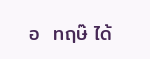อ  ทฤษ๊ ได้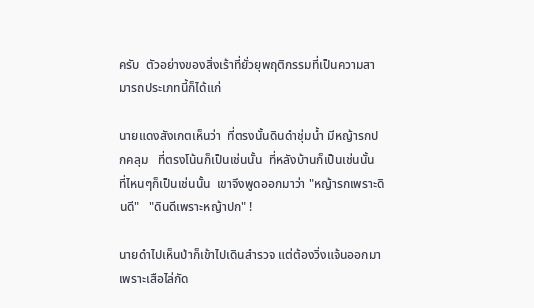ครับ  ตัวอย่างของสิ่งเร้าที่ยั่วยุพฤติกรรมที่เป็นความสามารถประเภทนี้ก็ได้แก่

นายแดงสังเกตเห็นว่า  ที่ตรงนั้นดินดำชุ่มน้ำ มีหญ้ารกปกคลุม   ที่ตรงโน้นก็เป็นเช่นนั้น  ที่หลังบ้านก็เป็นเช่นนั้น  ที่ไหนๆก็เป็นเช่นนั้น  เขาจึงพูดออกมาว่า "หญ้ารกเพราะดินดี"   "ดินดีเพราะหญ้าปก" !

นายดำไปเห็นป่าก็เข้าไปเดินสำรวจ แต่ต้องวิ่งแจ้นออกมา เพราะเสือไล่กัด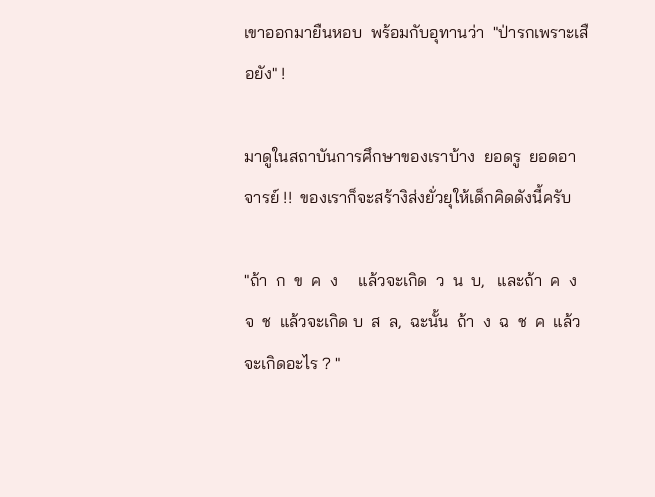เขาออกมายืนหอบ  พร้อมกับอุทานว่า  "ป่ารกเพราะเสือยัง" !

มาดูในสถาบันการศึกษาของเราบ้าง  ยอดรู  ยอดอาจารย์ !!  ของเราก็จะสร้างิส่งยั่วยุให้เด็กคิดดังนี้ครับ

"ถ้า  ก  ข  ค  ง     แล้วจะเกิด  ว  น  บ,   และถ้า  ค  ง  จ  ช  แล้วจะเกิด บ  ส  ล,  ฉะนั้น  ถ้า  ง  ฉ  ช  ค  แล้วจะเกิดอะไร ? "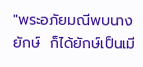"พระอภัยมณีพบนางยักษ์  ก็ได้ยักษ์เป็นเมี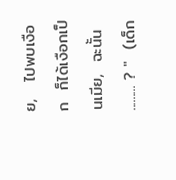ย,   ไปพบเงือก  ก็ได้เงือกเป็นเมีย,  ฉะนั้น ......... ? "  (เด็ก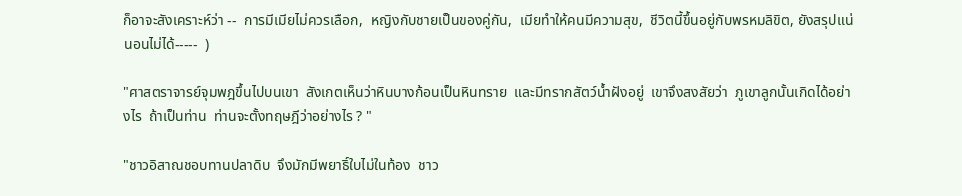ก็อาจะสังเคราะห์ว่า --  การมีเมียไม่ควรเลือก,  หญิงกับชายเป็นของคู่กัน,  เมียทำให้คนมีความสุข,  ชีวิตนี้ขึ้นอยู่กับพรหมลิขิต, ยังสรุปแน่นอนไม่ได้-----  )

"ศาสตราจารย์จุมพฎขึ้นไปบนเขา  สังเกตเห็นว่าหินบางก้อนเป็นหินทราย  และมีทรากสัตว์น้ำฝังอยู่  เขาจึงสงสัยว่า  ภูเขาลูกนั้นเกิดได้อย่างไร  ถ้าเป็นท่าน  ท่านจะตั้งทฤษฎีว่าอย่างไร ? "

"ชาวอิสาณชอบทานปลาดิบ  จึงมักมีพยาธิ์ใบไม่ในท้อง  ชาว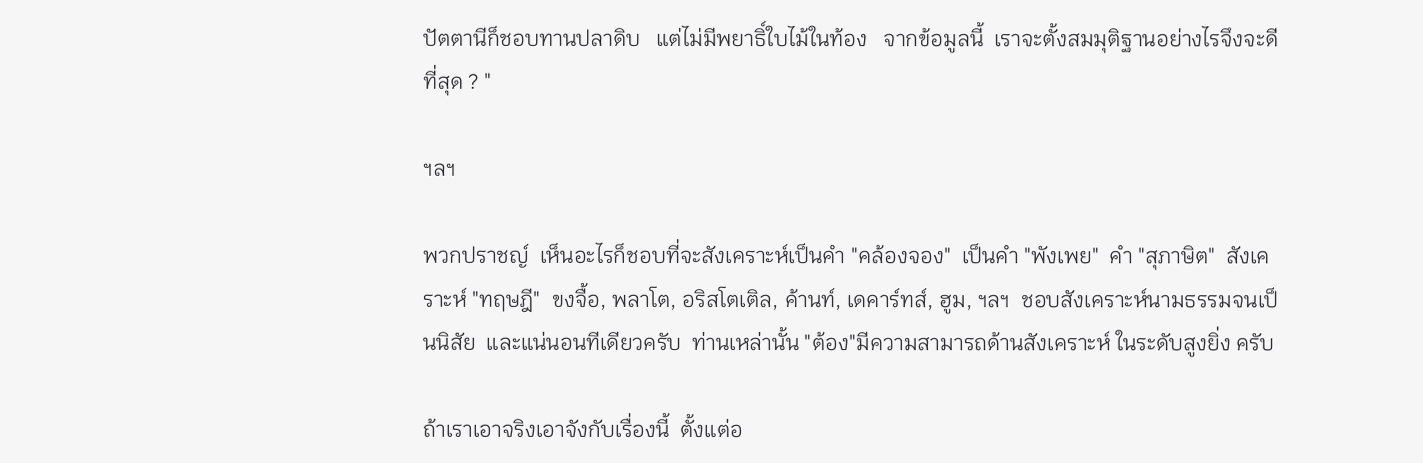ปัตตานีก็ชอบทานปลาดิบ   แต่ไม่มีพยาธิ์ใบไม้ในท้อง   จากข้อมูลนี้  เราจะตั้งสมมุติฐานอย่างไรจึงจะดีที่สุด ? "

ฯลฯ

พวกปราชญ์  เห็นอะไรก็ชอบที่จะสังเคราะห์เป็นคำ "คล้องจอง"  เป็นคำ "พังเพย"  คำ "สุภาษิต"  สังเคราะห์ "ทฤษฎี"  ขงจื้อ, พลาโต, อริสโตเติล, ค้านท์, เดคาร์ทส์, ฮูม, ฯลฯ  ชอบสังเคราะห์นามธรรมจนเป็นนิสัย  และแน่นอนทีเดียวครับ  ท่านเหล่านั้น "ต้อง"มีความสามารถด้านสังเคราะห์ ในระดับสูงยิ่ง ครับ

ถ้าเราเอาจริงเอาจังกับเรื่องนี้  ตั้งแต่อ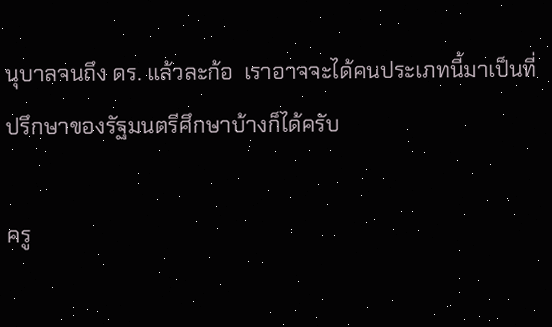นุบาลจนถึง ดร. แล้วละก้อ  เราอาจจะได้คนประเภทนี้มาเป็นที่ปรึกษาของรัฐมนตรีศึกษาบ้างก็ได้ครับ

ครู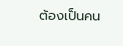ต้องเป็นคน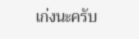เก่งนะครับ